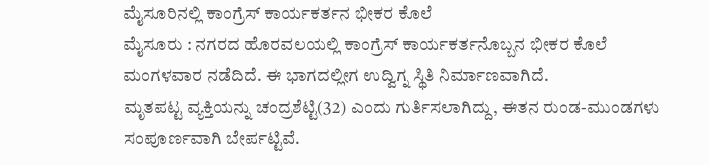ಮೈಸೂರಿನಲ್ಲಿ ಕಾಂಗ್ರೆಸ್ ಕಾರ್ಯಕರ್ತನ ಭೀಕರ ಕೊಲೆ
ಮೈಸೂರು : ನಗರದ ಹೊರವಲಯಲ್ಲಿ ಕಾಂಗ್ರೆಸ್ ಕಾರ್ಯಕರ್ತನೊಬ್ಬನ ಭೀಕರ ಕೊಲೆ ಮಂಗಳವಾರ ನಡೆದಿದೆ. ಈ ಭಾಗದಲ್ಲೀಗ ಉದ್ವಿಗ್ನ ಸ್ಥಿತಿ ನಿರ್ಮಾಣವಾಗಿದೆ.
ಮೃತಪಟ್ಟ ವ್ಯಕ್ತಿಯನ್ನು ಚಂದ್ರಶೆಟ್ಟಿ(32) ಎಂದು ಗುರ್ತಿಸಲಾಗಿದ್ದು, ಈತನ ರುಂಡ-ಮುಂಡಗಳು ಸಂಪೂರ್ಣವಾಗಿ ಬೇರ್ಪಟ್ಟಿವೆ.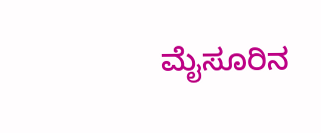ಮೈಸೂರಿನ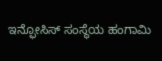ಇನ್ಫೋಸಿಸ್ ಸಂಸ್ಥೆಯ ಹಂಗಾಮಿ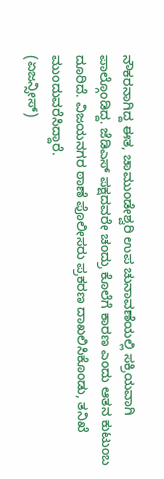ನೌಕರನಾಗಿದ್ದ ಈತ, ಚಾಮುಂಡೇಶ್ವರಿ ಉಪ ಚುನಾವಣೆಯಲ್ಲಿ ಸಕ್ರಿಯವಾಗಿ ಪಾಲ್ಗೊಂಡಿದ್ದ. ಜೆಡಿಎಸ್ ಪಕ್ಷದವರೇ ಚಂದ್ರು ಕೊಲೆಗೆ ಕಾರಣ ಎಂದು ಆತನ ಕುಟುಂಬ ದೂರಿದೆ. ವಿಜಯನಗರ ಠಾಣೆ ಪೊಲೀಸರು ಪ್ರಕರಣ ದಾಖಲಿಸಿಕೊಂಡು, ತನಿಖೆ ಮುಂದುವರೆಸಿದ್ದಾರೆ.
(ಏಜನ್ಸೀಸ್)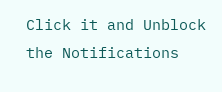Click it and Unblock the Notifications